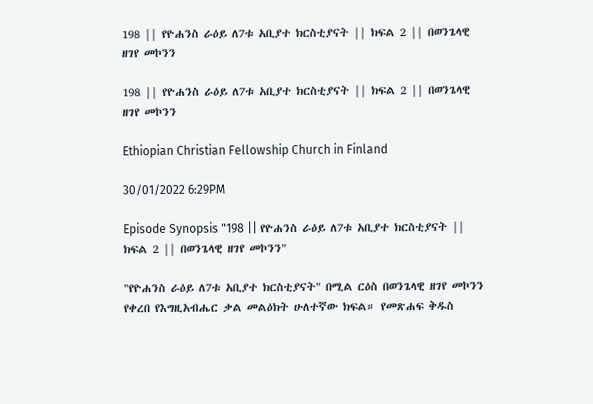198 || የዮሐንስ ራዕይ ለ7ቱ አቢያተ ክርስቲያናት || ክፍል 2 || በወንጌላዊ ዘገየ መኮንን

198 || የዮሐንስ ራዕይ ለ7ቱ አቢያተ ክርስቲያናት || ክፍል 2 || በወንጌላዊ ዘገየ መኮንን

Ethiopian Christian Fellowship Church in Finland

30/01/2022 6:29PM

Episode Synopsis "198 || የዮሐንስ ራዕይ ለ7ቱ አቢያተ ክርስቲያናት || ክፍል 2 || በወንጌላዊ ዘገየ መኮንን"

"የዮሐንስ ራዕይ ለ7ቱ አቢያተ ክርስቲያናት" በሚል ርዕስ በወንጌላዊ ዘገየ መኮንን የቀረበ የእግዚአብሔር ቃል መልዕክት ሁለተኛው ክፍል። የመጽሐፍ ቅዱስ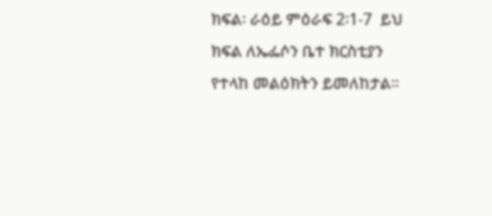ክፍል፡ ራዕይ ምዕራፍ 2፡1-7  ይህ ክፍል ለኤፌሶን ቤተ ክርስቲያን የተላከ መልዕክትን ይመለከታል።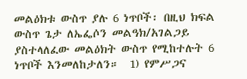መልዕክቱ ውስጥ ያሉ 6 ነጥቦች፡ በዚህ ክፍል ውስጥ ጌታ ለኤፌሶን መልዓክ/አገልጋይ ያስተላለፈው መልዕክት ውስጥ የሚከተሉት 6 ነጥቦች እንመለከታለን።  1) የምሥጋና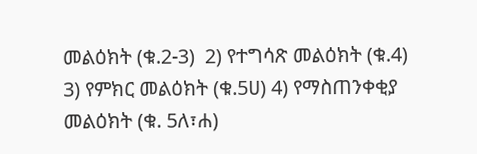መልዕክት (ቁ.2-3)  2) የተግሳጽ መልዕክት (ቁ.4) 3) የምክር መልዕክት (ቁ.5ሀ) 4) የማስጠንቀቂያ መልዕክት (ቁ. 5ለ፣ሐ)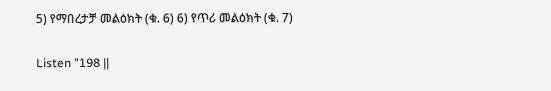5) የማበረታቻ መልዕክት (ቁ. 6) 6) የጥሪ መልዕክት (ቁ. 7)

Listen "198 ||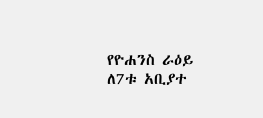የዮሐንስ ራዕይ ለ7ቱ አቢያተ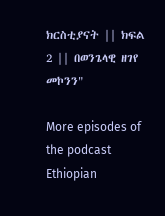ክርስቲያናት || ክፍል 2 || በወንጌላዊ ዘገየ መኮንን"

More episodes of the podcast Ethiopian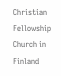Christian Fellowship Church in Finland